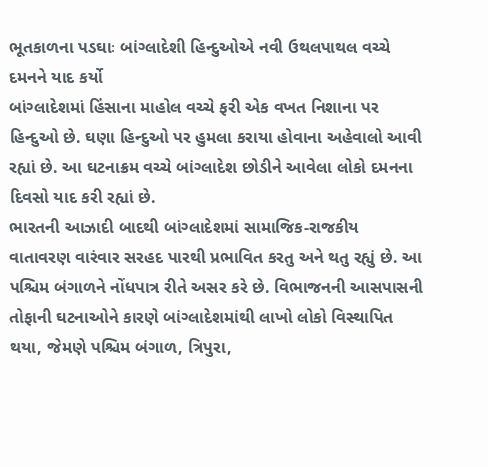ભૂતકાળના પડઘાઃ બાંગ્લાદેશી હિન્દુઓએ નવી ઉથલપાથલ વચ્ચે દમનને યાદ કર્યો
બાંગ્લાદેશમાં હિંસાના માહોલ વચ્ચે ફરી એક વખત નિશાના પર હિન્દુઓ છે. ઘણા હિન્દુઓ પર હુમલા કરાયા હોવાના અહેવાલો આવી રહ્યાં છે. આ ઘટનાક્રમ વચ્ચે બાંગ્લાદેશ છોડીને આવેલા લોકો દમનના દિવસો યાદ કરી રહ્યાં છે.
ભારતની આઝાદી બાદથી બાંગ્લાદેશમાં સામાજિક-રાજકીય વાતાવરણ વારંવાર સરહદ પારથી પ્રભાવિત કરતુ અને થતુ રહ્યું છે. આ પશ્ચિમ બંગાળને નોંધપાત્ર રીતે અસર કરે છે. વિભાજનની આસપાસની તોફાની ઘટનાઓને કારણે બાંગ્લાદેશમાંથી લાખો લોકો વિસ્થાપિત થયા, જેમણે પશ્ચિમ બંગાળ, ત્રિપુરા,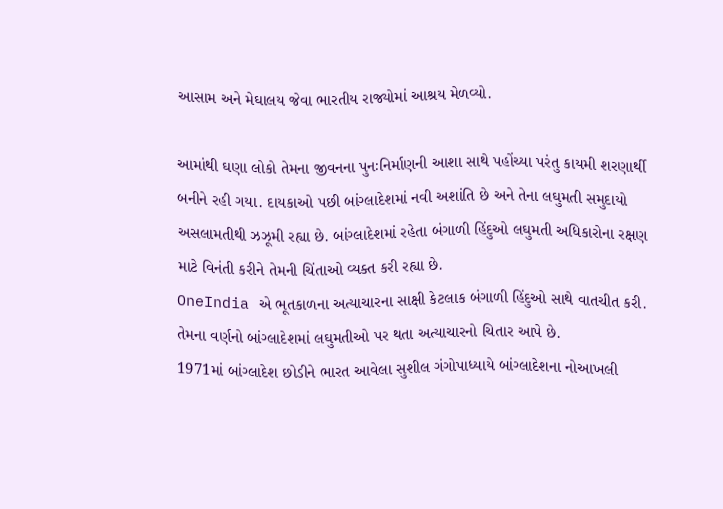આસામ અને મેઘાલય જેવા ભારતીય રાજ્યોમાં આશ્રય મેળવ્યો.

આમાંથી ઘણા લોકો તેમના જીવનના પુનઃનિર્માણની આશા સાથે પહોંચ્યા પરંતુ કાયમી શરણાર્થી બનીને રહી ગયા. દાયકાઓ પછી બાંગ્લાદેશમાં નવી અશાંતિ છે અને તેના લઘુમતી સમુદાયો અસલામતીથી ઝઝૂમી રહ્યા છે. બાંગ્લાદેશમાં રહેતા બંગાળી હિંદુઓ લઘુમતી અધિકારોના રક્ષણ માટે વિનંતી કરીને તેમની ચિંતાઓ વ્યક્ત કરી રહ્યા છે.
OneIndia એ ભૂતકાળના અત્યાચારના સાક્ષી કેટલાક બંગાળી હિંદુઓ સાથે વાતચીત કરી. તેમના વર્ણનો બાંગ્લાદેશમાં લઘુમતીઓ પર થતા અત્યાચારનો ચિતાર આપે છે.
1971માં બાંગ્લાદેશ છોડીને ભારત આવેલા સુશીલ ગંગોપાધ્યાયે બાંગ્લાદેશના નોઆખલી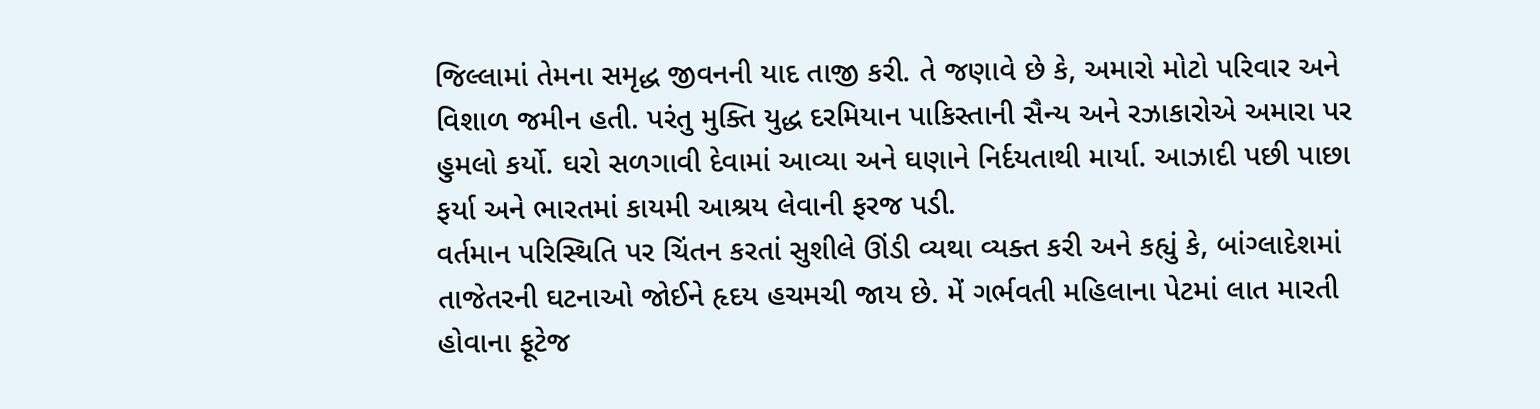જિલ્લામાં તેમના સમૃદ્ધ જીવનની યાદ તાજી કરી. તે જણાવે છે કે, અમારો મોટો પરિવાર અને વિશાળ જમીન હતી. પરંતુ મુક્તિ યુદ્ધ દરમિયાન પાકિસ્તાની સૈન્ય અને રઝાકારોએ અમારા પર હુમલો કર્યો. ઘરો સળગાવી દેવામાં આવ્યા અને ઘણાને નિર્દયતાથી માર્યા. આઝાદી પછી પાછા ફર્યા અને ભારતમાં કાયમી આશ્રય લેવાની ફરજ પડી.
વર્તમાન પરિસ્થિતિ પર ચિંતન કરતાં સુશીલે ઊંડી વ્યથા વ્યક્ત કરી અને કહ્યું કે, બાંગ્લાદેશમાં તાજેતરની ઘટનાઓ જોઈને હૃદય હચમચી જાય છે. મેં ગર્ભવતી મહિલાના પેટમાં લાત મારતી હોવાના ફૂટેજ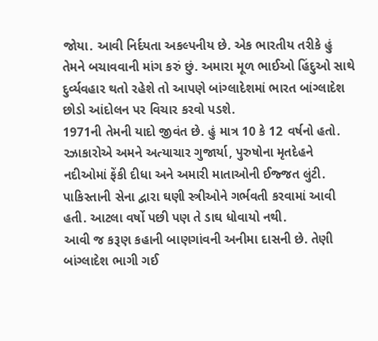જોયા. આવી નિર્દયતા અકલ્પનીય છે. એક ભારતીય તરીકે હું તેમને બચાવવાની માંગ કરું છું. અમારા મૂળ ભાઈઓ હિંદુઓ સાથે દુર્વ્યવહાર થતો રહેશે તો આપણે બાંગ્લાદેશમાં ભારત બાંગ્લાદેશ છોડો આંદોલન પર વિચાર કરવો પડશે.
1971ની તેમની યાદો જીવંત છે. હું માત્ર 10 કે 12 વર્ષનો હતો. રઝાકારોએ અમને અત્યાચાર ગુજાર્યા, પુરુષોના મૃતદેહને નદીઓમાં ફેંકી દીધા અને અમારી માતાઓની ઈજ્જત લુંટી. પાકિસ્તાની સેના દ્વારા ઘણી સ્ત્રીઓને ગર્ભવતી કરવામાં આવી હતી. આટલા વર્ષો પછી પણ તે ડાઘ ધોવાયો નથી.
આવી જ કરૂણ કહાની બાણગાંવની અનીમા દાસની છે. તેણી બાંગ્લાદેશ ભાગી ગઈ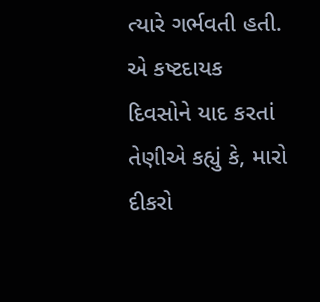ત્યારે ગર્ભવતી હતી. એ કષ્ટદાયક દિવસોને યાદ કરતાં તેણીએ કહ્યું કે, મારો દીકરો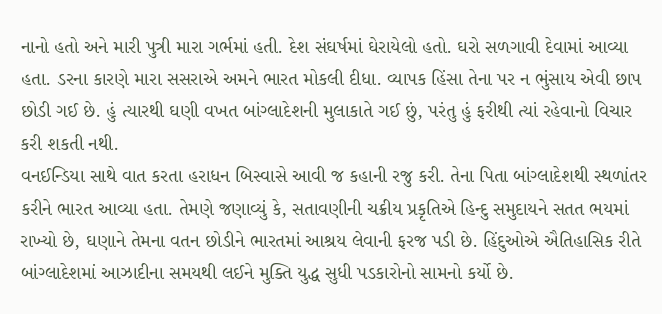નાનો હતો અને મારી પુત્રી મારા ગર્ભમાં હતી. દેશ સંઘર્ષમાં ઘેરાયેલો હતો. ઘરો સળગાવી દેવામાં આવ્યા હતા. ડરના કારણે મારા સસરાએ અમને ભારત મોકલી દીધા. વ્યાપક હિંસા તેના પર ન ભુંસાય એવી છાપ છોડી ગઈ છે. હું ત્યારથી ઘણી વખત બાંગ્લાદેશની મુલાકાતે ગઈ છું, પરંતુ હું ફરીથી ત્યાં રહેવાનો વિચાર કરી શકતી નથી.
વનઈન્ડિયા સાથે વાત કરતા હરાધન બિસ્વાસે આવી જ કહાની રજુ કરી. તેના પિતા બાંગ્લાદેશથી સ્થળાંતર કરીને ભારત આવ્યા હતા. તેમણે જણાવ્યું કે, સતાવણીની ચક્રીય પ્રકૃતિએ હિન્દુ સમુદાયને સતત ભયમાં રાખ્યો છે, ઘણાને તેમના વતન છોડીને ભારતમાં આશ્રય લેવાની ફરજ પડી છે. હિંદુઓએ ઐતિહાસિક રીતે બાંગ્લાદેશમાં આઝાદીના સમયથી લઈને મુક્તિ યુદ્ધ સુધી પડકારોનો સામનો કર્યો છે.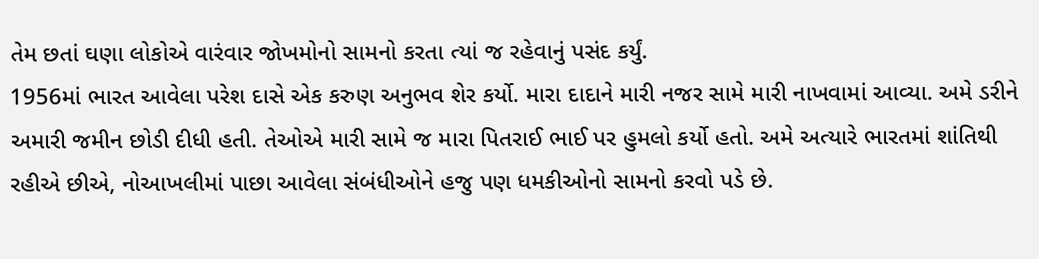તેમ છતાં ઘણા લોકોએ વારંવાર જોખમોનો સામનો કરતા ત્યાં જ રહેવાનું પસંદ કર્યું.
1956માં ભારત આવેલા પરેશ દાસે એક કરુણ અનુભવ શેર કર્યો. મારા દાદાને મારી નજર સામે મારી નાખવામાં આવ્યા. અમે ડરીને અમારી જમીન છોડી દીધી હતી. તેઓએ મારી સામે જ મારા પિતરાઈ ભાઈ પર હુમલો કર્યો હતો. અમે અત્યારે ભારતમાં શાંતિથી રહીએ છીએ, નોઆખલીમાં પાછા આવેલા સંબંધીઓને હજુ પણ ધમકીઓનો સામનો કરવો પડે છે.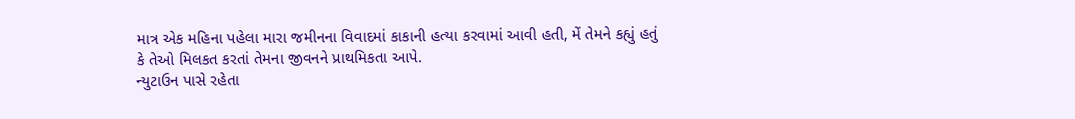માત્ર એક મહિના પહેલા મારા જમીનના વિવાદમાં કાકાની હત્યા કરવામાં આવી હતી, મેં તેમને કહ્યું હતું કે તેઓ મિલકત કરતાં તેમના જીવનને પ્રાથમિકતા આપે.
ન્યુટાઉન પાસે રહેતા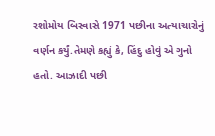રશોમોય બિસ્વાસે 1971 પછીના અત્યાચારોનું વર્ણન કર્યું.તેમણે કહ્યું કે, હિંદુ હોવું એ ગુનો હતો. આઝાદી પછી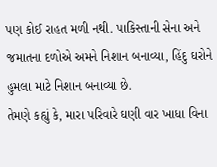પણ કોઈ રાહત મળી નથી. પાકિસ્તાની સેના અને જમાતના દળોએ અમને નિશાન બનાવ્યા, હિંદુ ઘરોને હુમલા માટે નિશાન બનાવ્યા છે.
તેમણે કહ્યું કે, મારા પરિવારે ઘણી વાર ખાધા વિના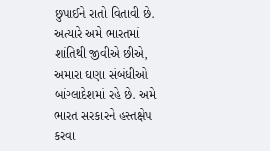છુપાઈને રાતો વિતાવી છે. અત્યારે અમે ભારતમાં શાંતિથી જીવીએ છીએ, અમારા ઘણા સંબંધીઓ બાંગ્લાદેશમાં રહે છે. અમે ભારત સરકારને હસ્તક્ષેપ કરવા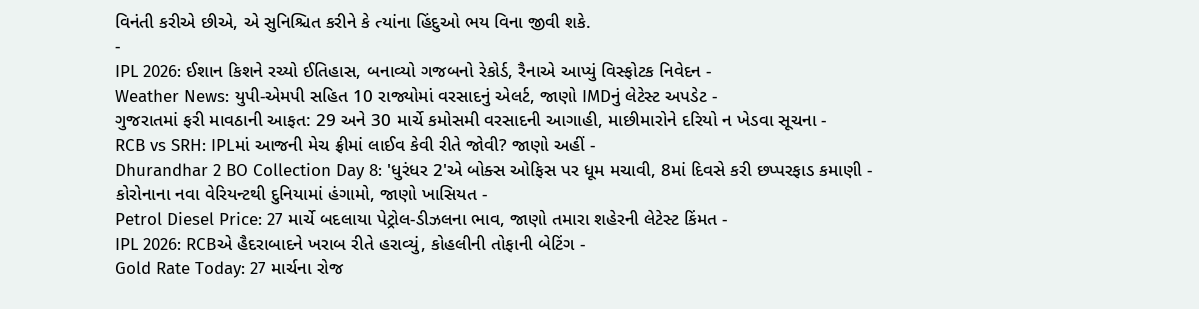વિનંતી કરીએ છીએ, એ સુનિશ્ચિત કરીને કે ત્યાંના હિંદુઓ ભય વિના જીવી શકે.
-
IPL 2026: ઈશાન કિશને રચ્યો ઈતિહાસ, બનાવ્યો ગજબનો રેકોર્ડ, રૈનાએ આપ્યું વિસ્ફોટક નિવેદન -
Weather News: યુપી-એમપી સહિત 10 રાજ્યોમાં વરસાદનું એલર્ટ, જાણો IMDનું લેટેસ્ટ અપડેટ -
ગુજરાતમાં ફરી માવઠાની આફત: 29 અને 30 માર્ચે કમોસમી વરસાદની આગાહી, માછીમારોને દરિયો ન ખેડવા સૂચના -
RCB vs SRH: IPLમાં આજની મેચ ફ્રીમાં લાઈવ કેવી રીતે જોવી? જાણો અહીં -
Dhurandhar 2 BO Collection Day 8: 'ધુરંધર 2'એ બોક્સ ઓફિસ પર ધૂમ મચાવી, 8માં દિવસે કરી છપ્પરફાડ કમાણી -
કોરોનાના નવા વેરિયન્ટથી દુનિયામાં હંગામો, જાણો ખાસિયત -
Petrol Diesel Price: 27 માર્ચે બદલાયા પેટ્રોલ-ડીઝલના ભાવ, જાણો તમારા શહેરની લેટેસ્ટ કિંમત -
IPL 2026: RCBએ હૈદરાબાદને ખરાબ રીતે હરાવ્યું, કોહલીની તોફાની બેટિંગ -
Gold Rate Today: 27 માર્ચના રોજ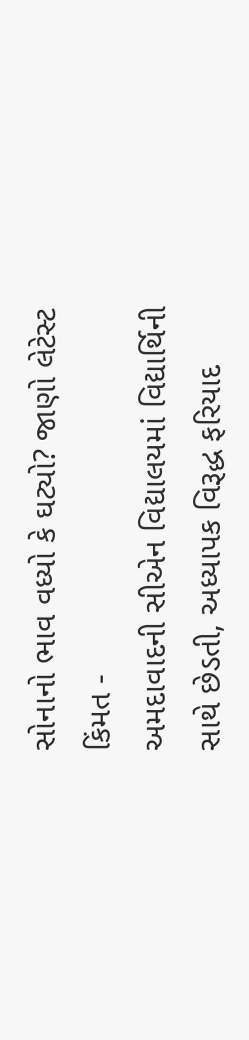સોનાનો ભાવ વધ્યો કે ઘટ્યો? જાણો લેટેસ્ટ કિંમત -
અમદાવાદની સીએન વિદ્યાલયમાં વિદ્યાર્થિની સાથે છેડતી, અધ્યાપક વિરૂદ્ધ ફરિયાદ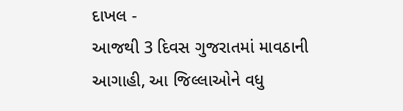દાખલ -
આજથી 3 દિવસ ગુજરાતમાં માવઠાની આગાહી, આ જિલ્લાઓને વધુ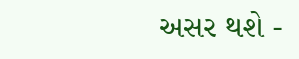અસર થશે -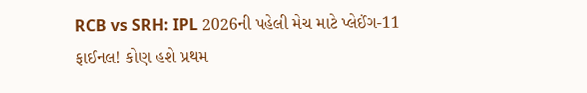RCB vs SRH: IPL 2026ની પહેલી મેચ માટે પ્લેઈંગ-11 ફાઈનલ! કોણ હશે પ્રથમ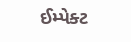ઈમ્પેક્ટ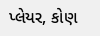પ્લેયર, કોણ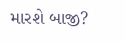મારશે બાજી?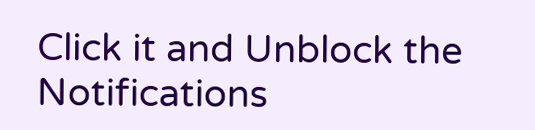Click it and Unblock the Notifications